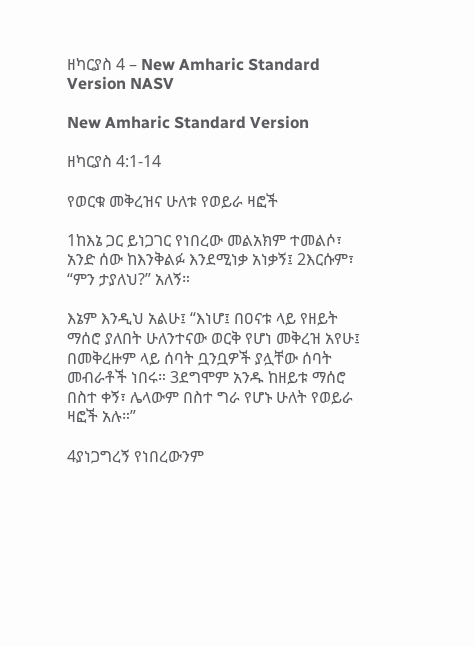ዘካርያስ 4 – New Amharic Standard Version NASV

New Amharic Standard Version

ዘካርያስ 4:1-14

የወርቁ መቅረዝና ሁለቱ የወይራ ዛፎች

1ከእኔ ጋር ይነጋገር የነበረው መልአክም ተመልሶ፣ አንድ ሰው ከእንቅልፉ እንደሚነቃ አነቃኝ፤ 2እርሱም፣ “ምን ታያለህ?” አለኝ።

እኔም እንዲህ አልሁ፤ “እነሆ፤ በዐናቱ ላይ የዘይት ማሰሮ ያለበት ሁለንተናው ወርቅ የሆነ መቅረዝ አየሁ፤ በመቅረዙም ላይ ሰባት ቧንቧዎች ያሏቸው ሰባት መብራቶች ነበሩ። 3ደግሞም አንዱ ከዘይቱ ማሰሮ በስተ ቀኝ፣ ሌላውም በስተ ግራ የሆኑ ሁለት የወይራ ዛፎች አሉ።”

4ያነጋግረኝ የነበረውንም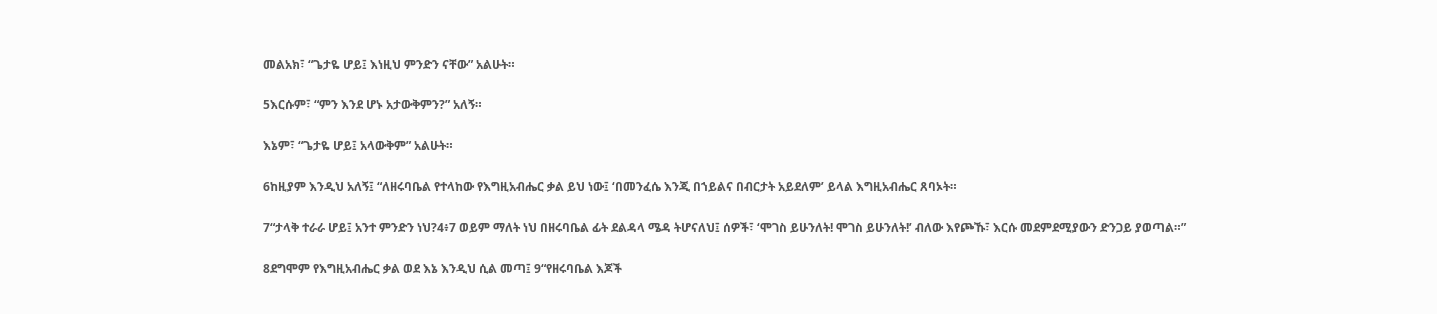መልአክ፣ “ጌታዬ ሆይ፤ እነዚህ ምንድን ናቸው” አልሁት።

5እርሱም፣ “ምን እንደ ሆኑ አታውቅምን?” አለኝ።

እኔም፣ “ጌታዬ ሆይ፤ አላውቅም” አልሁት።

6ከዚያም እንዲህ አለኝ፤ “ለዘሩባቤል የተላከው የእግዚአብሔር ቃል ይህ ነው፤ ‘በመንፈሴ እንጂ በኀይልና በብርታት አይደለም’ ይላል እግዚአብሔር ጸባኦት።

7“ታላቅ ተራራ ሆይ፤ አንተ ምንድን ነህ?4፥7 ወይም ማለት ነህ በዘሩባቤል ፊት ደልዳላ ሜዳ ትሆናለህ፤ ሰዎች፣ ‘ሞገስ ይሁንለት! ሞገስ ይሁንለት!’ ብለው እየጮኹ፣ እርሱ መደምደሚያውን ድንጋይ ያወጣል።”

8ደግሞም የእግዚአብሔር ቃል ወደ እኔ እንዲህ ሲል መጣ፤ 9“የዘሩባቤል እጆች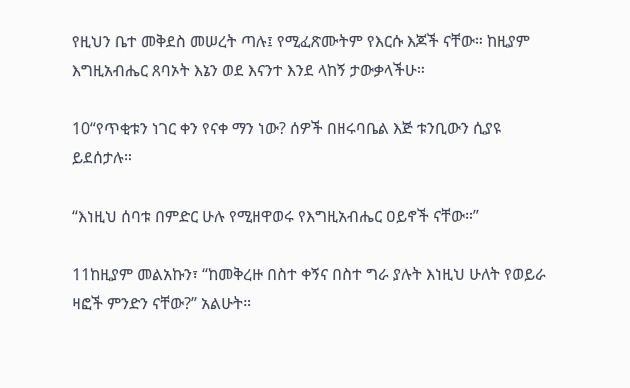የዚህን ቤተ መቅደስ መሠረት ጣሉ፤ የሚፈጽሙትም የእርሱ እጆች ናቸው። ከዚያም እግዚአብሔር ጸባኦት እኔን ወደ እናንተ እንደ ላከኝ ታውቃላችሁ።

10“የጥቂቱን ነገር ቀን የናቀ ማን ነው? ሰዎች በዘሩባቤል እጅ ቱንቢውን ሲያዩ ይደሰታሉ።

“እነዚህ ሰባቱ በምድር ሁሉ የሚዘዋወሩ የእግዚአብሔር ዐይኖች ናቸው።”

11ከዚያም መልአኩን፣ “ከመቅረዙ በስተ ቀኝና በስተ ግራ ያሉት እነዚህ ሁለት የወይራ ዛፎች ምንድን ናቸው?” አልሁት።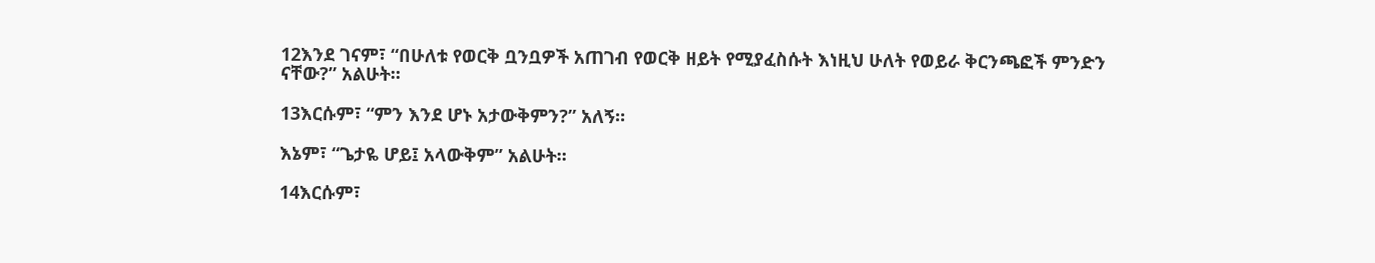12እንደ ገናም፣ “በሁለቱ የወርቅ ቧንቧዎች አጠገብ የወርቅ ዘይት የሚያፈስሱት እነዚህ ሁለት የወይራ ቅርንጫፎች ምንድን ናቸው?” አልሁት።

13እርሱም፣ “ምን እንደ ሆኑ አታውቅምን?” አለኝ።

እኔም፣ “ጌታዬ ሆይ፤ አላውቅም” አልሁት።

14እርሱም፣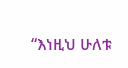“እነዚህ ሁለቱ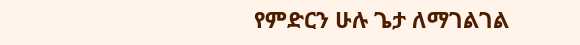የምድርን ሁሉ ጌታ ለማገልገል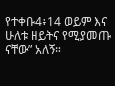የተቀቡ4፥14 ወይም እና ሁለቱ ዘይትና የሚያመጡ ናቸው” አለኝ።